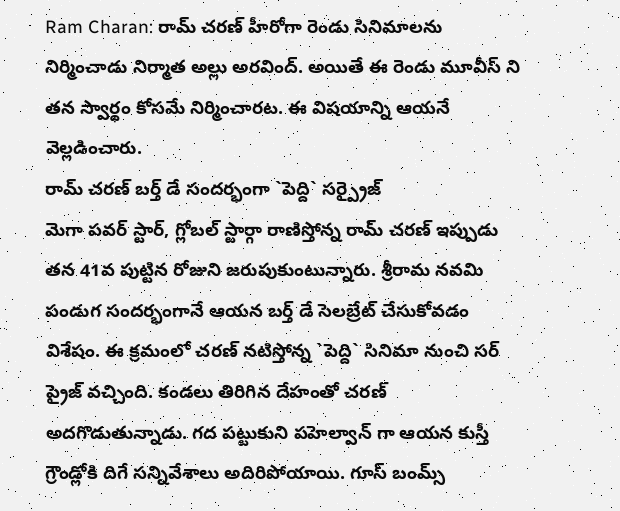Ram Charan: రామ్ చరణ్ హీరోగా రెండు సినిమాలను నిర్మించాడు నిర్మాత అల్లు అరవింద్. అయితే ఈ రెండు మూవీస్ ని తన స్వార్థం కోసమే నిర్మించారట. ఈ విషయాన్ని ఆయనే వెల్లడించారు.
రామ్ చరణ్ బర్త్ డే సందర్భంగా `పెద్ది` సర్ప్రైజ్
మెగా పవర్ స్టార్, గ్లోబల్ స్టార్గా రాణిస్తోన్న రామ్ చరణ్ ఇప్పుడు తన 41వ పుట్టిన రోజుని జరుపుకుంటున్నారు. శ్రీరామ నవమి పండుగ సందర్భంగానే ఆయన బర్త్ డే సెలబ్రేట్ చేసుకోవడం విశేషం. ఈ క్రమంలో చరణ్ నటిస్తోన్న `పెద్ది` సినిమా నుంచి సర్ ప్రైజ్ వచ్చింది. కండలు తిరిగిన దేహంతో చరణ్ అదగొడుతున్నాడు. గద పట్టుకుని పహెల్వాన్ గా ఆయన కుస్తీ గ్రౌండ్లోకి దిగే సన్నివేశాలు అదిరిపోయాయి. గూస్ బంమ్స్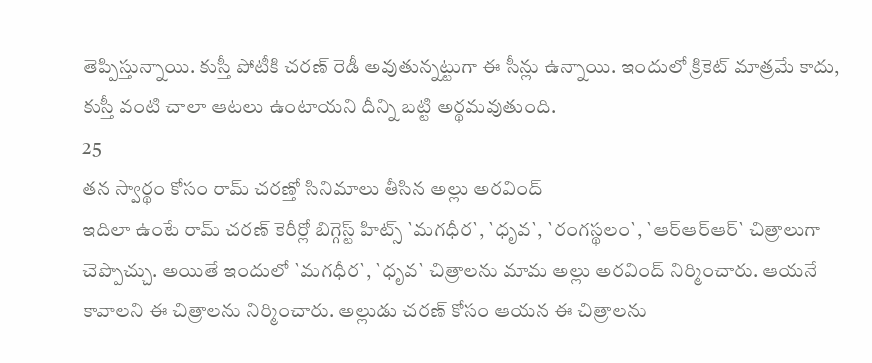తెప్పిస్తున్నాయి. కుస్తీ పోటీకి చరణ్ రెడీ అవుతున్నట్టుగా ఈ సీన్లు ఉన్నాయి. ఇందులో క్రికెట్ మాత్రమే కాదు, కుస్తీ వంటి చాలా ఆటలు ఉంటాయని దీన్ని బట్టి అర్థమవుతుంది.
25
తన స్వార్థం కోసం రామ్ చరణ్తో సినిమాలు తీసిన అల్లు అరవింద్
ఇదిలా ఉంటే రామ్ చరణ్ కెరీర్లో బిగ్గెస్ట్ హిట్స్ `మగధీర`, `ధృవ`, `రంగస్థలం`, `ఆర్ఆర్ఆర్` చిత్రాలుగా చెప్పొచ్చు. అయితే ఇందులో `మగధీర`, `ధృవ` చిత్రాలను మామ అల్లు అరవింద్ నిర్మించారు. ఆయనే కావాలని ఈ చిత్రాలను నిర్మించారు. అల్లుడు చరణ్ కోసం ఆయన ఈ చిత్రాలను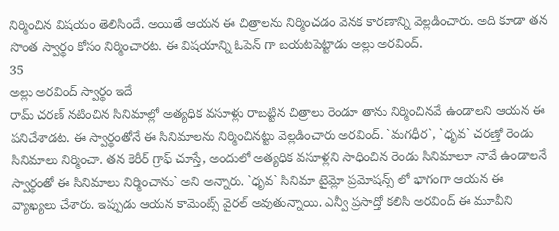నిర్మించిన విషయం తెలిసిందే. అయితే ఆయన ఈ చిత్రాలను నిర్మించడం వెనక కారణాన్ని వెల్లడించారు. అది కూడా తన సొంత స్వార్థం కోసం నిర్మించారట. ఈ విషయాన్ని ఓపెన్ గా బయటపెట్టాడు అల్లు అరవింద్.
35
అల్లు అరవింద్ స్వార్థం ఇదే
రామ్ చరణ్ నటించిన సినిమాల్లో అత్యధిక వసూళ్లు రాబట్టిన చిత్రాలు రెండూ తాను నిర్మించినవే ఉండాలని ఆయన ఈ పనిచేశాడట. ఈ స్వార్థంతోనే ఈ సినిమాలను నిర్మించినట్టు వెల్లడించారు అరవింద్. `మగధీర`, `ధృవ` చరణ్తో రెండు సినిమాలు నిర్మించా. తన కెరీర్ గ్రాఫ్ చూస్తే, అందులో అత్యధిక వసూళ్లని సాధించిన రెండు సినిమాలూ నావే ఉండాలనే స్వార్థంతో ఈ సినిమాలు నిర్మించాను` అని అన్నారు. `ధృవ` సినిమా టైమ్లో ప్రమోషన్స్ లో భాగంగా ఆయన ఈ వ్యాఖ్యలు చేశారు. ఇప్పుడు ఆయన కామెంట్స్ వైరల్ అవుతున్నాయి. ఎన్వీ ప్రసాద్తో కలిసి అరవింద్ ఈ మూవీని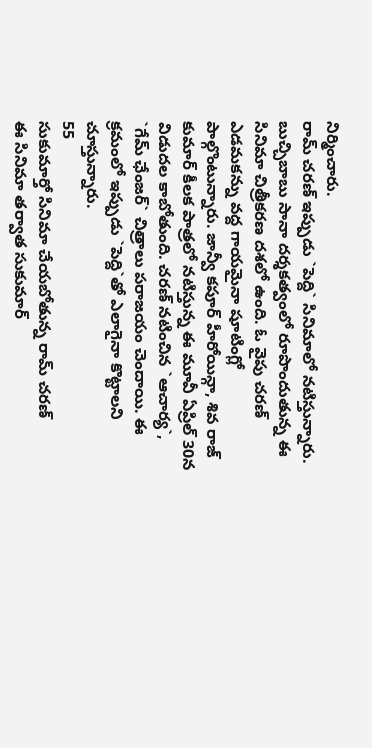నిర్మించారు.
రామ్ చరణ్ ఇప్పుడు `పెద్ది` సినిమాలో నటిస్తున్నారు. బుచ్చిబాబు సానా దర్శకత్వంలో రూపొందుతున్న ఈ సినిమా చిత్రీకరణ దశలో ఉంది. ఓ వైపు చరణ్ ఎడమకన్ను వద్ద గాయమైనా షూటింగ్లో పాల్గొంటున్నారు. జాన్వీ కపూర్ హీరోయిన్గా, శివ రాజ్ కుమార్ కీలక పాత్రలో నటిస్తున్న ఈ మూవీ ఏప్రిల్ 30న విడుదల కాబోతుంది. చరణ్ నటించిన `ఆచార్య`, `గేమ్ ఛేంజర్` చిత్రాలు పరాజయం చెందాయి. ఈ క్రమంలో ఇప్పుడు `పెద్ది`తో ఎలాగైనా కొట్టాలని చూస్తున్నారు.
55
సుకుమార్తో సినిమా చేయబోతున్న రామ్ చరణ్
ఈ సినిమా తర్వాత సుకుమార్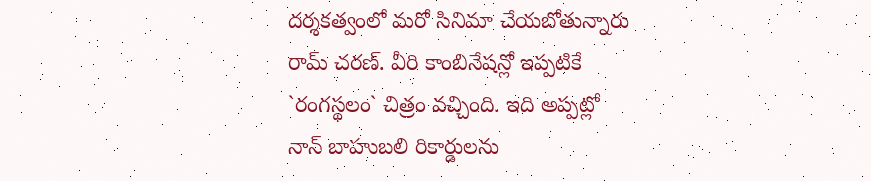దర్శకత్వంలో మరో సినిమా చేయబోతున్నారు రామ్ చరణ్. వీరి కాంబినేషన్లో ఇప్పటికే `రంగస్థలం` చిత్రం వచ్చింది. ఇది అప్పట్లో నాన్ బాహుబలి రికార్డులను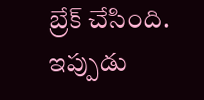బ్రేక్ చేసింది. ఇప్పుడు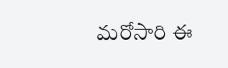మరోసారి ఈ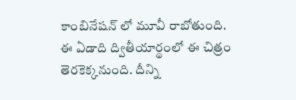కాంబినేషన్ లో మూవీ రాబోతుంది. ఈ ఏడాది ద్వితీయార్థంలో ఈ చిత్రం తెరకెక్కనుంది. దీన్ని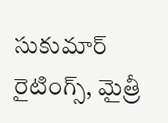సుకుమార్ రైటింగ్స్, మైత్రీ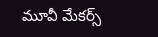మూవీ మేకర్స్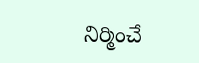నిర్మించే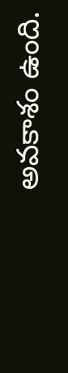అవకాశం ఉంది.